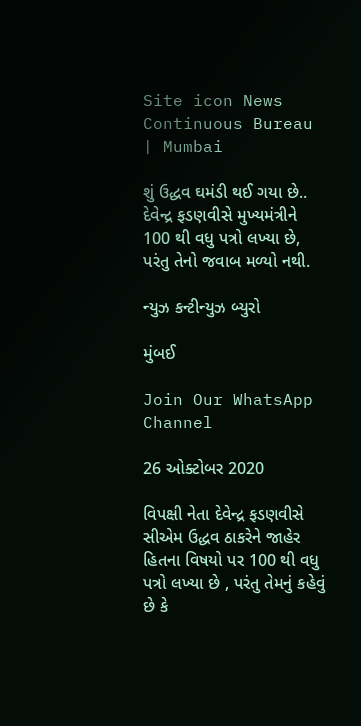Site icon News Continuous Bureau | Mumbai

શું ઉદ્ધવ ઘમંડી થઈ ગયા છે.. દેવેન્દ્ર ફડણવીસે મુખ્યમંત્રીને 100 થી વધુ પત્રો લખ્યા છે, પરંતુ તેનો જવાબ મળ્યો નથી.

ન્યુઝ કન્ટીન્યુઝ બ્યુરો

મુંબઈ

Join Our WhatsApp Channel

26 ઓક્ટોબર 2020

વિપક્ષી નેતા દેવેન્દ્ર ફડણવીસે સીએમ ઉદ્ધવ ઠાકરેને જાહેર હિતના વિષયો પર 100 થી વધુ પત્રો લખ્યા છે , પરંતુ તેમનું કહેવું છે કે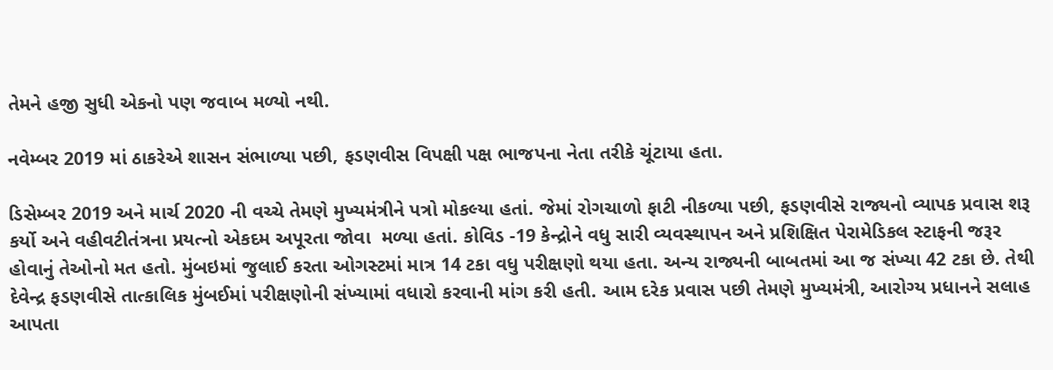તેમને હજી સુધી એકનો પણ જવાબ મળ્યો નથી.

નવેમ્બર 2019 માં ઠાકરેએ શાસન સંભાળ્યા પછી, ફડણવીસ વિપક્ષી પક્ષ ભાજપના નેતા તરીકે ચૂંટાયા હતા.

ડિસેમ્બર 2019 અને માર્ચ 2020 ની વચ્ચે તેમણે મુખ્યમંત્રીને પત્રો મોકલ્યા હતાં. જેમાં રોગચાળો ફાટી નીકળ્યા પછી, ફડણવીસે રાજ્યનો વ્યાપક પ્રવાસ શરૂ કર્યો અને વહીવટીતંત્રના પ્રયત્નો એકદમ અપૂરતા જોવા  મળ્યા હતાં. કોવિડ -19 કેન્દ્રોને વધુ સારી વ્યવસ્થાપન અને પ્રશિક્ષિત પેરામેડિકલ સ્ટાફની જરૂર હોવાનું તેઓનો મત હતો. મુંબઇમાં જુલાઈ કરતા ઓગસ્ટમાં માત્ર 14 ટકા વધુ પરીક્ષણો થયા હતા. અન્ય રાજ્યની બાબતમાં આ જ સંખ્યા 42 ટકા છે. તેથી દેવેન્દ્ર ફડણવીસે તાત્કાલિક મુંબઈમાં પરીક્ષણોની સંખ્યામાં વધારો કરવાની માંગ કરી હતી. આમ દરેક પ્રવાસ પછી તેમણે મુખ્યમંત્રી, આરોગ્ય પ્રધાનને સલાહ આપતા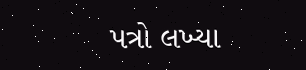પત્રો લખ્યા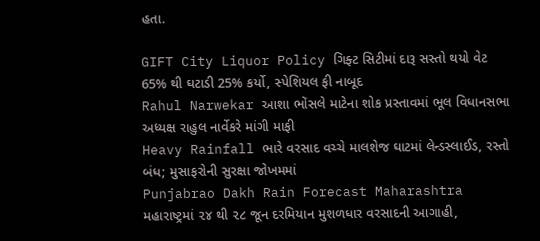હતા.

GIFT City Liquor Policy ગિફ્ટ સિટીમાં દારૂ સસ્તો થયો વેટ 65% થી ઘટાડી 25% કર્યો, સ્પેશિયલ ફી નાબૂદ
Rahul Narwekar આશા ભોંસલે માટેના શોક પ્રસ્તાવમાં ભૂલ વિધાનસભા અધ્યક્ષ રાહુલ નાર્વેકરે માંગી માફી
Heavy Rainfall ભારે વરસાદ વચ્ચે માલશેજ ઘાટમાં લેન્ડસ્લાઈડ, રસ્તો બંધ; મુસાફરોની સુરક્ષા જોખમમાં
Punjabrao Dakh Rain Forecast Maharashtra મહારાષ્ટ્રમાં ૨૪ થી ૨૮ જૂન દરમિયાન મુશળધાર વરસાદની આગાહી,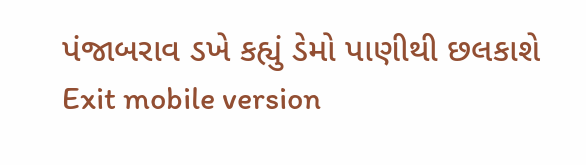પંજાબરાવ ડખે કહ્યું ડેમો પાણીથી છલકાશે
Exit mobile version